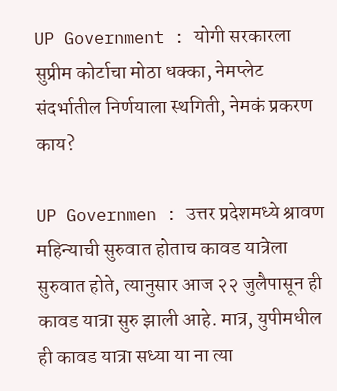UP Government : योगी सरकारला सुप्रीम कोर्टाचा मोठा धक्का, नेमप्लेट संदर्भातील निर्णयाला स्थगिती, नेमकं प्रकरण काय?

UP Governmen : उत्तर प्रदेशमध्ये श्रावण महिन्याची सुरुवात होताच कावड यात्रेला सुरुवात होते, त्यानुसार आज २२ जुलैपासून ही कावड यात्रा सुरु झाली आहे. मात्र, युपीमधील ही कावड यात्रा सध्या या ना त्या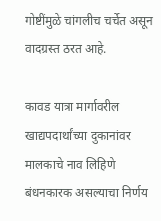गोष्टींमुळे चांगलीच चर्चेत असून वादग्रस्त ठरत आहे.

कावड यात्रा मार्गावरील खाद्यपदार्थांच्या दुकानांवर मालकाचे नाव लिहिणे बंधनकारक असल्याचा निर्णय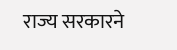राज्य सरकारने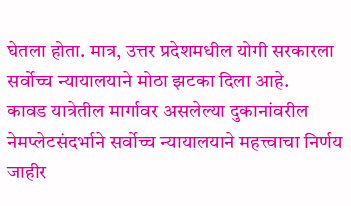घेतला होता. मात्र, उत्तर प्रदेशमधील योगी सरकारला सर्वोच्च न्यायालयाने मोठा झटका दिला आहे.
कावड यात्रेतील मार्गावर असलेल्या दुकानांवरील नेमप्लेटसंदर्भाने सर्वोच्च न्यायालयाने महत्त्वाचा निर्णय जाहीर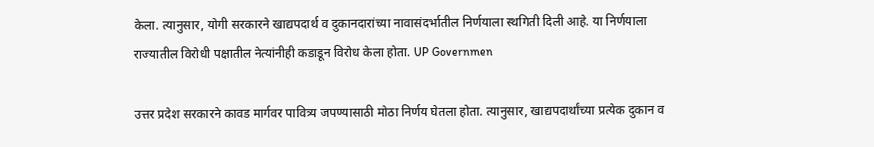केला. त्यानुसार, योगी सरकारने खाद्यपदार्थ व दुकानदारांच्या नावासंदर्भातील निर्णयाला स्थगिती दिली आहे. या निर्णयाला राज्यातील विरोधी पक्षातील नेत्यांनीही कडाडून विरोध केला होता. UP Governmen

उत्तर प्रदेश सरकारने कावड मार्गवर पावित्र्य जपण्यासाठी मोठा निर्णय घेतला होता. त्यानुसार, खाद्यपदार्थांच्या प्रत्येक दुकान व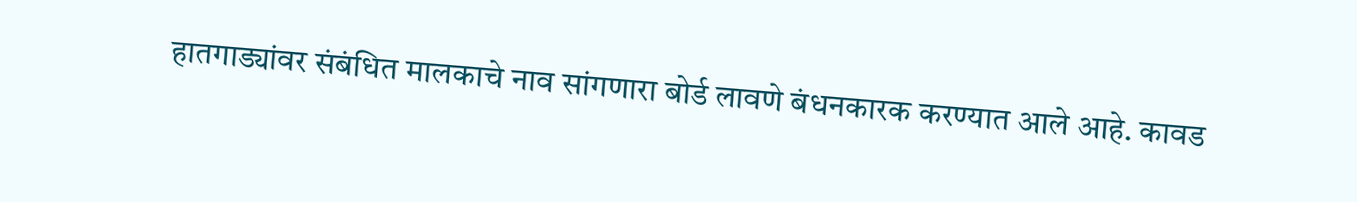हातगाड्यांवर संबंधित मालकाचे नाव सांगणारा बोर्ड लावणे बंधनकारक करण्यात आले आहे. कावड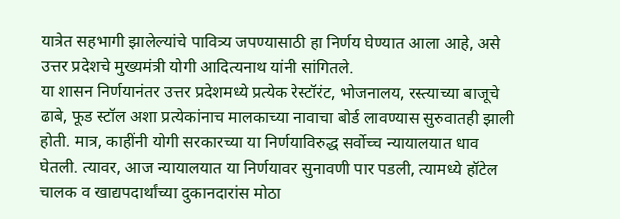यात्रेत सहभागी झालेल्यांचे पावित्र्य जपण्यासाठी हा निर्णय घेण्यात आला आहे, असे उत्तर प्रदेशचे मुख्यमंत्री योगी आदित्यनाथ यांनी सांगितले.
या शासन निर्णयानंतर उत्तर प्रदेशमध्ये प्रत्येक रेस्टॉरंट, भोजनालय, रस्त्याच्या बाजूचे ढाबे, फूड स्टॉल अशा प्रत्येकांनाच मालकाच्या नावाचा बोर्ड लावण्यास सुरुवातही झाली होती. मात्र, काहींनी योगी सरकारच्या या निर्णयाविरुद्ध सर्वोच्च न्यायालयात धाव घेतली. त्यावर, आज न्यायालयात या निर्णयावर सुनावणी पार पडली, त्यामध्ये हॉटेल चालक व खाद्यपदार्थांच्या दुकानदारांस मोठा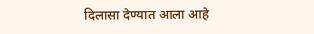दिलासा देण्यात आला आहे